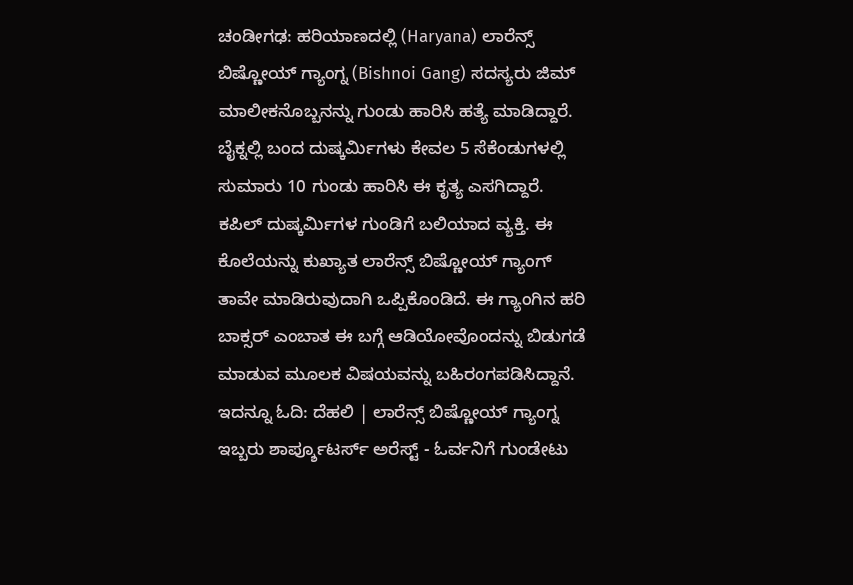ಚಂಡೀಗಢ: ಹರಿಯಾಣದಲ್ಲಿ (Haryana) ಲಾರೆನ್ಸ್ ಬಿಷ್ಣೋಯ್ ಗ್ಯಾಂಗ್ನ (Bishnoi Gang) ಸದಸ್ಯರು ಜಿಮ್ ಮಾಲೀಕನೊಬ್ಬನನ್ನು ಗುಂಡು ಹಾರಿಸಿ ಹತ್ಯೆ ಮಾಡಿದ್ದಾರೆ. ಬೈಕ್ನಲ್ಲಿ ಬಂದ ದುಷ್ಕರ್ಮಿಗಳು ಕೇವಲ 5 ಸೆಕೆಂಡುಗಳಲ್ಲಿ ಸುಮಾರು 10 ಗುಂಡು ಹಾರಿಸಿ ಈ ಕೃತ್ಯ ಎಸಗಿದ್ದಾರೆ.
ಕಪಿಲ್ ದುಷ್ಕರ್ಮಿಗಳ ಗುಂಡಿಗೆ ಬಲಿಯಾದ ವ್ಯಕ್ತಿ. ಈ ಕೊಲೆಯನ್ನು ಕುಖ್ಯಾತ ಲಾರೆನ್ಸ್ ಬಿಷ್ಣೋಯ್ ಗ್ಯಾಂಗ್ ತಾವೇ ಮಾಡಿರುವುದಾಗಿ ಒಪ್ಪಿಕೊಂಡಿದೆ. ಈ ಗ್ಯಾಂಗಿನ ಹರಿ ಬಾಕ್ಸರ್ ಎಂಬಾತ ಈ ಬಗ್ಗೆ ಆಡಿಯೋವೊಂದನ್ನು ಬಿಡುಗಡೆ ಮಾಡುವ ಮೂಲಕ ವಿಷಯವನ್ನು ಬಹಿರಂಗಪಡಿಸಿದ್ದಾನೆ. ಇದನ್ನೂ ಓದಿ: ದೆಹಲಿ | ಲಾರೆನ್ಸ್ ಬಿಷ್ಣೋಯ್ ಗ್ಯಾಂಗ್ನ ಇಬ್ಬರು ಶಾರ್ಪ್ಶೂಟರ್ಸ್ ಅರೆಸ್ಟ್ - ಓರ್ವನಿಗೆ ಗುಂಡೇಟು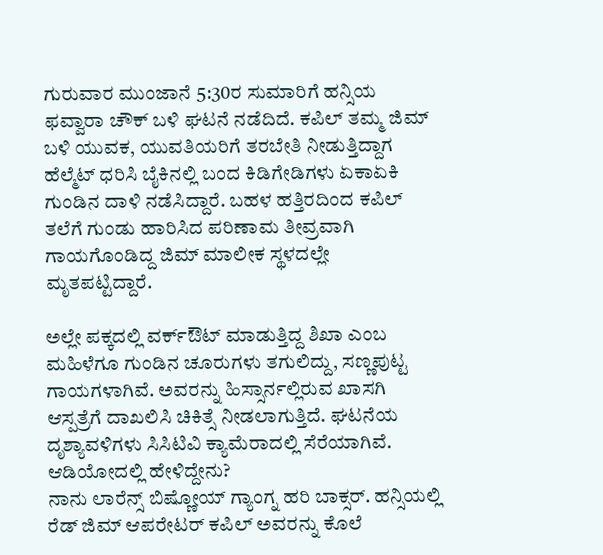ಗುರುವಾರ ಮುಂಜಾನೆ 5:30ರ ಸುಮಾರಿಗೆ ಹನ್ಸಿಯ ಫವ್ವಾರಾ ಚೌಕ್ ಬಳಿ ಘಟನೆ ನಡೆದಿದೆ. ಕಪಿಲ್ ತಮ್ಮ ಜಿಮ್ ಬಳಿ ಯುವಕ, ಯುವತಿಯರಿಗೆ ತರಬೇತಿ ನೀಡುತ್ತಿದ್ದಾಗ ಹೆಲ್ಮೆಟ್ ಧರಿಸಿ ಬೈಕಿನಲ್ಲಿ ಬಂದ ಕಿಡಿಗೇಡಿಗಳು ಏಕಾಏಕಿ ಗುಂಡಿನ ದಾಳಿ ನಡೆಸಿದ್ದಾರೆ. ಬಹಳ ಹತ್ತಿರದಿಂದ ಕಪಿಲ್ ತಲೆಗೆ ಗುಂಡು ಹಾರಿಸಿದ ಪರಿಣಾಮ ತೀವ್ರವಾಗಿ ಗಾಯಗೊಂಡಿದ್ದ ಜಿಮ್ ಮಾಲೀಕ ಸ್ಥಳದಲ್ಲೇ ಮೃತಪಟ್ಟಿದ್ದಾರೆ.

ಅಲ್ಲೇ ಪಕ್ಕದಲ್ಲಿ ವರ್ಕ್ಔಟ್ ಮಾಡುತ್ತಿದ್ದ ಶಿಖಾ ಎಂಬ ಮಹಿಳೆಗೂ ಗುಂಡಿನ ಚೂರುಗಳು ತಗುಲಿದ್ದು, ಸಣ್ಣಪುಟ್ಟ ಗಾಯಗಳಾಗಿವೆ. ಅವರನ್ನು ಹಿಸ್ಸಾರ್ನಲ್ಲಿರುವ ಖಾಸಗಿ ಆಸ್ಪತ್ರೆಗೆ ದಾಖಲಿಸಿ ಚಿಕಿತ್ಸೆ ನೀಡಲಾಗುತ್ತಿದೆ. ಘಟನೆಯ ದೃಶ್ಯಾವಳಿಗಳು ಸಿಸಿಟಿವಿ ಕ್ಯಾಮೆರಾದಲ್ಲಿ ಸೆರೆಯಾಗಿವೆ.
ಆಡಿಯೋದಲ್ಲಿ ಹೇಳಿದ್ದೇನು?
ನಾನು ಲಾರೆನ್ಸ್ ಬಿಷ್ಣೋಯ್ ಗ್ಯಾಂಗ್ನ ಹರಿ ಬಾಕ್ಸರ್. ಹನ್ಸಿಯಲ್ಲಿ ರೆಡ್ ಜಿಮ್ ಆಪರೇಟರ್ ಕಪಿಲ್ ಅವರನ್ನು ಕೊಲೆ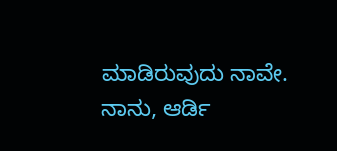ಮಾಡಿರುವುದು ನಾವೇ. ನಾನು, ಆರ್ಡಿ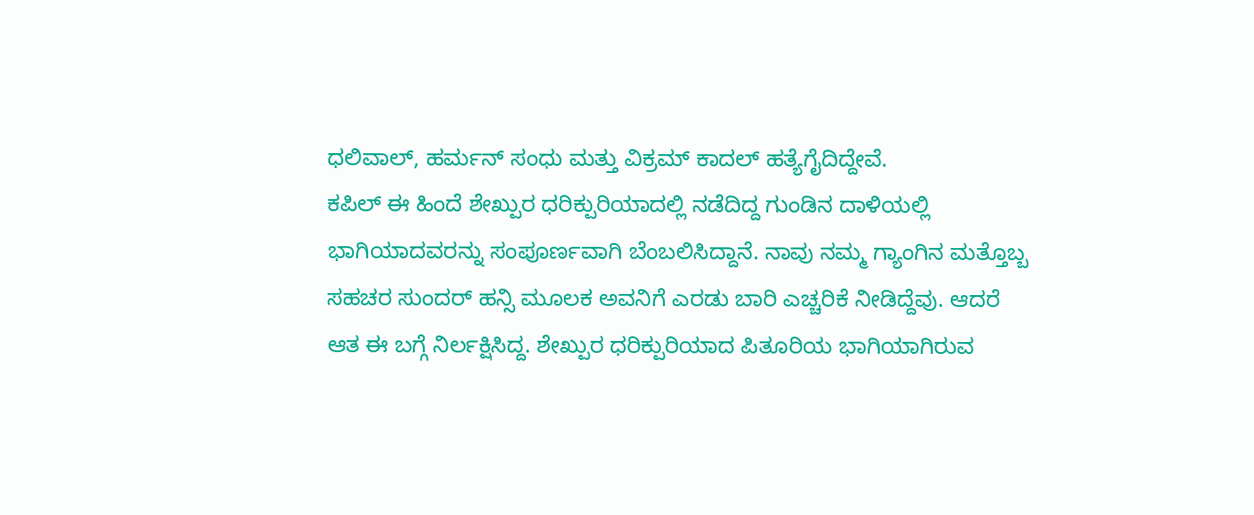ಧಲಿವಾಲ್, ಹರ್ಮನ್ ಸಂಧು ಮತ್ತು ವಿಕ್ರಮ್ ಕಾದಲ್ ಹತ್ಯೆಗೈದಿದ್ದೇವೆ.
ಕಪಿಲ್ ಈ ಹಿಂದೆ ಶೇಖ್ಪುರ ಧರಿಕ್ಪುರಿಯಾದಲ್ಲಿ ನಡೆದಿದ್ದ ಗುಂಡಿನ ದಾಳಿಯಲ್ಲಿ ಭಾಗಿಯಾದವರನ್ನು ಸಂಪೂರ್ಣವಾಗಿ ಬೆಂಬಲಿಸಿದ್ದಾನೆ. ನಾವು ನಮ್ಮ ಗ್ಯಾಂಗಿನ ಮತ್ತೊಬ್ಬ ಸಹಚರ ಸುಂದರ್ ಹನ್ಸಿ ಮೂಲಕ ಅವನಿಗೆ ಎರಡು ಬಾರಿ ಎಚ್ಚರಿಕೆ ನೀಡಿದ್ದೆವು. ಆದರೆ ಆತ ಈ ಬಗ್ಗೆ ನಿರ್ಲಕ್ಷಿಸಿದ್ದ. ಶೇಖ್ಪುರ ಧರಿಕ್ಪುರಿಯಾದ ಪಿತೂರಿಯ ಭಾಗಿಯಾಗಿರುವ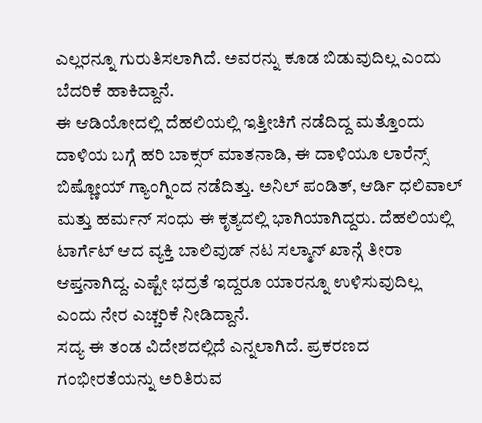ಎಲ್ಲರನ್ನೂ ಗುರುತಿಸಲಾಗಿದೆ. ಅವರನ್ನು ಕೂಡ ಬಿಡುವುದಿಲ್ಲ ಎಂದು ಬೆದರಿಕೆ ಹಾಕಿದ್ದಾನೆ.
ಈ ಆಡಿಯೋದಲ್ಲಿ ದೆಹಲಿಯಲ್ಲಿ ಇತ್ತೀಚಿಗೆ ನಡೆದಿದ್ದ ಮತ್ತೊಂದು ದಾಳಿಯ ಬಗ್ಗೆ ಹರಿ ಬಾಕ್ಸರ್ ಮಾತನಾಡಿ, ಈ ದಾಳಿಯೂ ಲಾರೆನ್ಸ್ ಬಿಷ್ಣೋಯ್ ಗ್ಯಾಂಗ್ನಿಂದ ನಡೆದಿತ್ತು. ಅನಿಲ್ ಪಂಡಿತ್, ಆರ್ಡಿ ಧಲಿವಾಲ್ ಮತ್ತು ಹರ್ಮನ್ ಸಂಧು ಈ ಕೃತ್ಯದಲ್ಲಿ ಭಾಗಿಯಾಗಿದ್ದರು. ದೆಹಲಿಯಲ್ಲಿ ಟಾರ್ಗೆಟ್ ಆದ ವ್ಯಕ್ತಿ ಬಾಲಿವುಡ್ ನಟ ಸಲ್ಮಾನ್ ಖಾನ್ಗೆ ತೀರಾ ಆಪ್ತನಾಗಿದ್ದ. ಎಷ್ಟೇ ಭದ್ರತೆ ಇದ್ದರೂ ಯಾರನ್ನೂ ಉಳಿಸುವುದಿಲ್ಲ ಎಂದು ನೇರ ಎಚ್ಚರಿಕೆ ನೀಡಿದ್ದಾನೆ.
ಸದ್ಯ ಈ ತಂಡ ವಿದೇಶದಲ್ಲಿದೆ ಎನ್ನಲಾಗಿದೆ. ಪ್ರಕರಣದ ಗಂಭೀರತೆಯನ್ನು ಅರಿತಿರುವ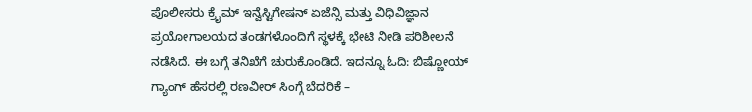ಪೊಲೀಸರು ಕ್ರೈಮ್ ಇನ್ವೆಸ್ಟಿಗೇಷನ್ ಏಜೆನ್ಸಿ ಮತ್ತು ವಿಧಿವಿಜ್ಞಾನ ಪ್ರಯೋಗಾಲಯದ ತಂಡಗಳೊಂದಿಗೆ ಸ್ಥಳಕ್ಕೆ ಭೇಟಿ ನೀಡಿ ಪರಿಶೀಲನೆ ನಡೆಸಿದೆ. ಈ ಬಗ್ಗೆ ತನಿಖೆಗೆ ಚುರುಕೊಂಡಿದೆ. ಇದನ್ನೂ ಓದಿ: ಬಿಷ್ಣೋಯ್ ಗ್ಯಾಂಗ್ ಹೆಸರಲ್ಲಿ ರಣವೀರ್ ಸಿಂಗ್ಗೆ ಬೆದರಿಕೆ –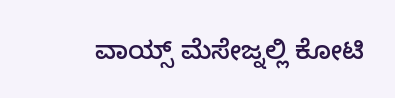ವಾಯ್ಸ್ ಮೆಸೇಜ್ನಲ್ಲಿ ಕೋಟಿ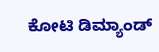ಕೋಟಿ ಡಿಮ್ಯಾಂಡ್